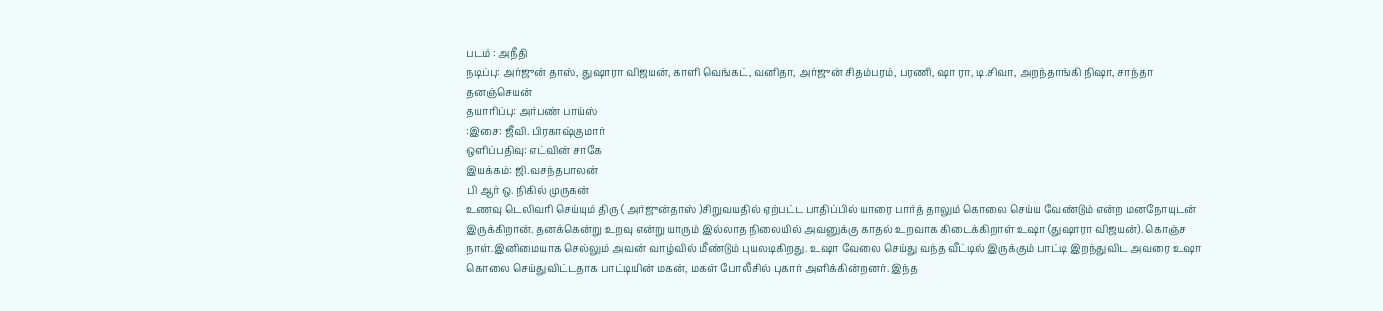படம் : அநீதி
நடிப்பு: அர்ஜுன் தாஸ், துஷாரா விஜயன், காளி வெங்கட், வனிதா, அர்ஜுன் சிதம்பரம், பரணி, ஷா ரா, டி.சிவா, அறந்தாங்கி நிஷா, சாந்தா தனஞ்செயன்
தயாரிப்பு: அர்பண் பாய்ஸ்
:இசை: ஜீவி. பிரகாஷ்குமார்
ஒளிப்பதிவு: எட்வின் சாகே
இயக்கம்: ஜி.வசந்தபாலன்
பி ஆர் ஒ. நிகில் முருகன்
உணவு டெலிவரி செய்யும் திரு ( அர்ஜுன்தாஸ் )சிறுவயதில் ஏற்பட்ட பாதிப்பில் யாரை பார்த் தாலும் கொலை செய்ய வேண்டும் என்ற மனநோயுடன் இருக்கிறான். தனக்கென்று உறவு என்று யாரும் இல்லாத நிலையில் அவனுக்கு காதல் உறவாக கிடைக்கிறாள் உஷா (துஷாரா விஜயன்). கொஞ்ச நாள்.இனிமையாக செல்லும் அவன் வாழ்வில் மீண்டும் புயலடிகிறது. உஷா வேலை செய்து வந்த வீட்டில் இருக்கும் பாட்டி இறந்துவிட அவரை உஷா கொலை செய்துவிட்டதாக பாட்டியின் மகன், மகள் போலீசில் புகார் அளிக்கின்றனர். இந்த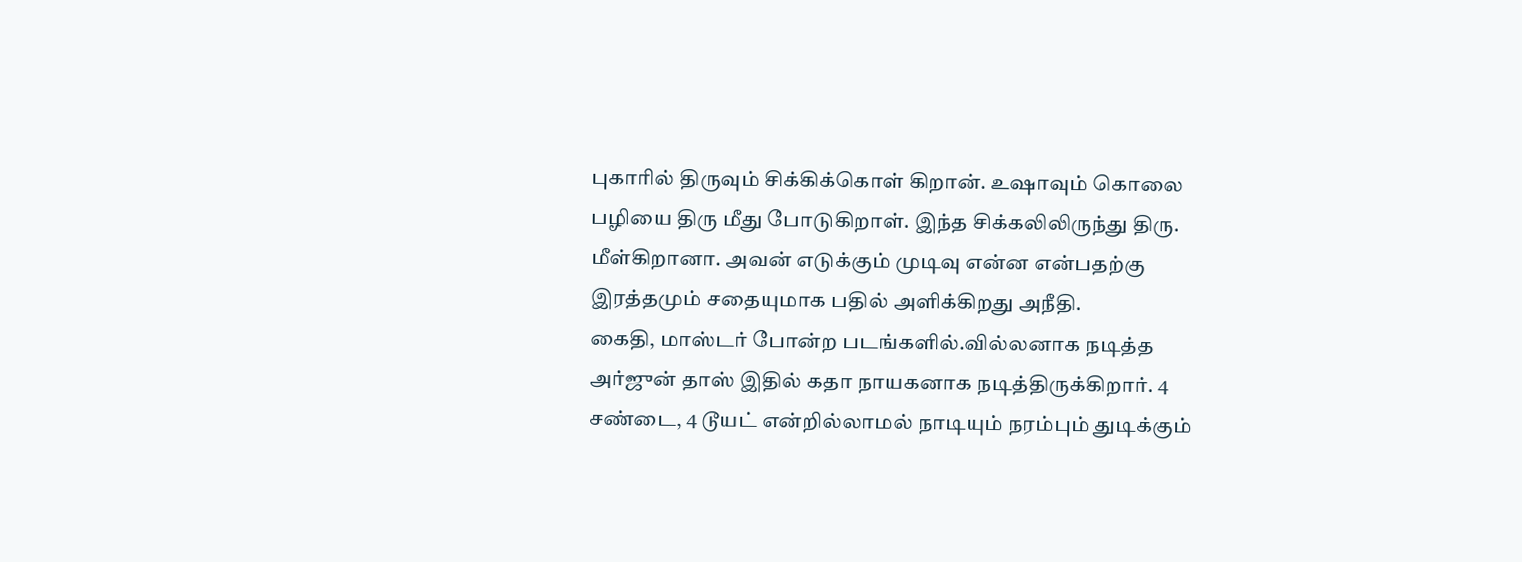புகாரில் திருவும் சிக்கிக்கொள் கிறான். உஷாவும் கொலை பழியை திரு மீது போடுகிறாள். இந்த சிக்கலிலிருந்து திரு. மீள்கிறானா. அவன் எடுக்கும் முடிவு என்ன என்பதற்கு இரத்தமும் சதையுமாக பதில் அளிக்கிறது அநீதி.
கைதி, மாஸ்டர் போன்ற படங்களில்.வில்லனாக நடித்த அர்ஜுன் தாஸ் இதில் கதா நாயகனாக நடித்திருக்கிறார். 4 சண்டை, 4 டூயட் என்றில்லாமல் நாடியும் நரம்பும் துடிக்கும்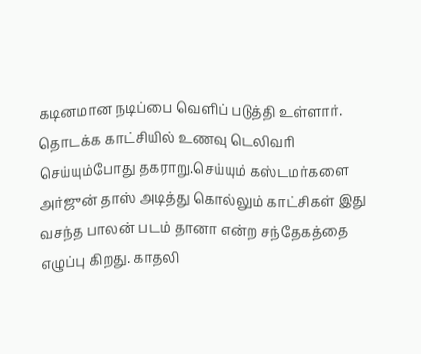கடினமான நடிப்பை வெளிப் படுத்தி உள்ளார்.
தொடக்க காட்சியில் உணவு டெலிவரி செய்யும்போது தகராறு.செய்யும் கஸ்டமர்களை அர்ஜுன் தாஸ் அடித்து கொல்லும் காட்சிகள் இது வசந்த பாலன் படம் தானா என்ற சந்தேகத்தை எழுப்பு கிறது. காதலி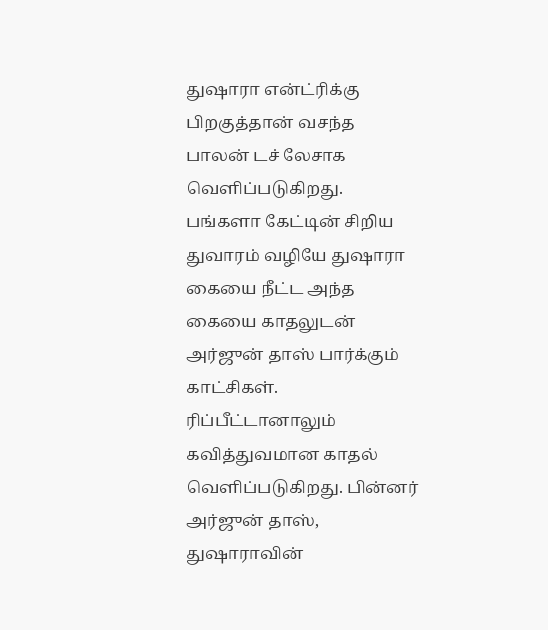துஷாரா என்ட்ரிக்கு பிறகுத்தான் வசந்த பாலன் டச் லேசாக வெளிப்படுகிறது.
பங்களா கேட்டின் சிறிய துவாரம் வழியே துஷாரா கையை நீட்ட அந்த கையை காதலுடன் அர்ஜுன் தாஸ் பார்க்கும் காட்சிகள். ரிப்பீட்டானாலும் கவித்துவமான காதல் வெளிப்படுகிறது. பின்னர் அர்ஜுன் தாஸ், துஷாராவின்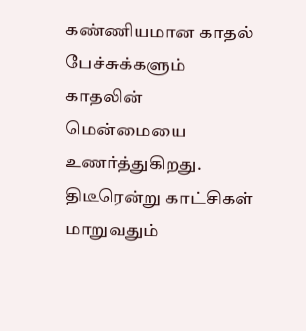கண்ணியமான காதல் பேச்சுக்களும் காதலின் மென்மையை உணர்த்துகிறது.
திடீரென்று காட்சிகள் மாறுவதும்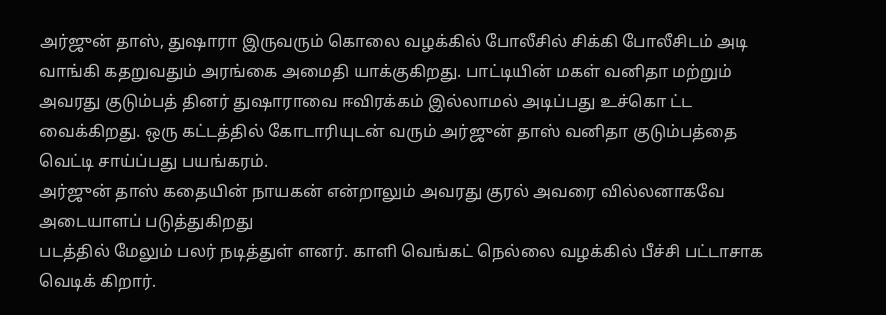அர்ஜுன் தாஸ், துஷாரா இருவரும் கொலை வழக்கில் போலீசில் சிக்கி போலீசிடம் அடி வாங்கி கதறுவதும் அரங்கை அமைதி யாக்குகிறது. பாட்டியின் மகள் வனிதா மற்றும் அவரது குடும்பத் தினர் துஷாராவை ஈவிரக்கம் இல்லாமல் அடிப்பது உச்கொ ட்ட வைக்கிறது. ஒரு கட்டத்தில் கோடாரியுடன் வரும் அர்ஜுன் தாஸ் வனிதா குடும்பத்தை வெட்டி சாய்ப்பது பயங்கரம்.
அர்ஜுன் தாஸ் கதையின் நாயகன் என்றாலும் அவரது குரல் அவரை வில்லனாகவே அடையாளப் படுத்துகிறது
படத்தில் மேலும் பலர் நடித்துள் ளனர். காளி வெங்கட் நெல்லை வழக்கில் பீச்சி பட்டாசாக வெடிக் கிறார்.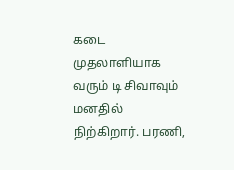கடை முதலாளியாக வரும் டி சிவாவும் மனதில் நிற்கிறார். பரணி,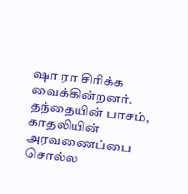ஷா ரா சிரிக்க வைக்கின்றனர்.
தந்தையின் பாசம், காதலியின் அரவணைப்பை சொல்ல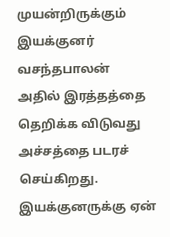முயன்றிருக்கும் இயக்குனர் வசந்தபாலன் அதில் இரத்தத்தை தெறிக்க விடுவது அச்சத்தை படரச் செய்கிறது. இயக்குனருக்கு ஏன்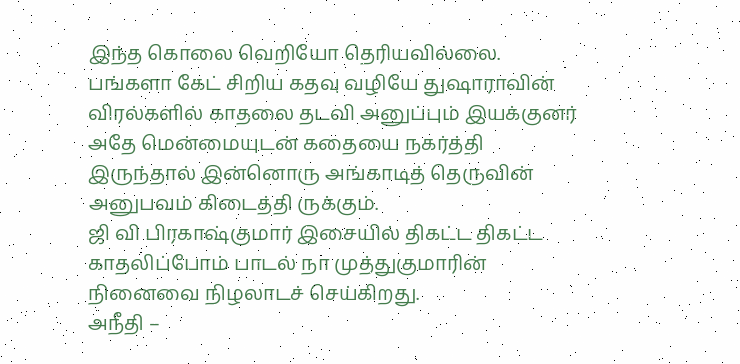இந்த கொலை வெறியோ தெரியவில்லை.
பங்களா கேட் சிறிய கதவு வழியே துஷாராவின் விரல்களில் காதலை தடவி அனுப்பும் இயக்குனர் அதே மென்மையுடன் கதையை நகர்த்தி இருந்தால் இன்னொரு அங்காடித் தெருவின் அனுபவம் கிடைத்தி ருக்கும்.
ஜி வி பிரகாஷ்குமார் இசையில் திகட்ட திகட்ட காதலிப்போம் பாடல் நா முத்துகுமாரின் நினைவை நிழலாடச் செய்கிறது.
அநீதி –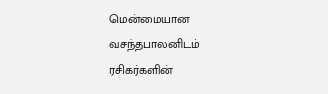மென்மையான வசந்தபாலனிடம் ரசிகர்களின்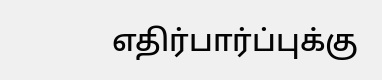எதிர்பார்ப்புக்கு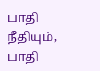பாதி நீதியும், பாதி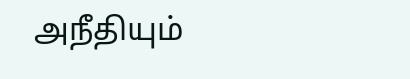அநீதியும்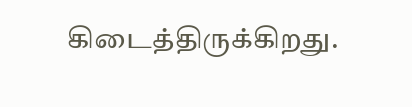கிடைத்திருக்கிறது.